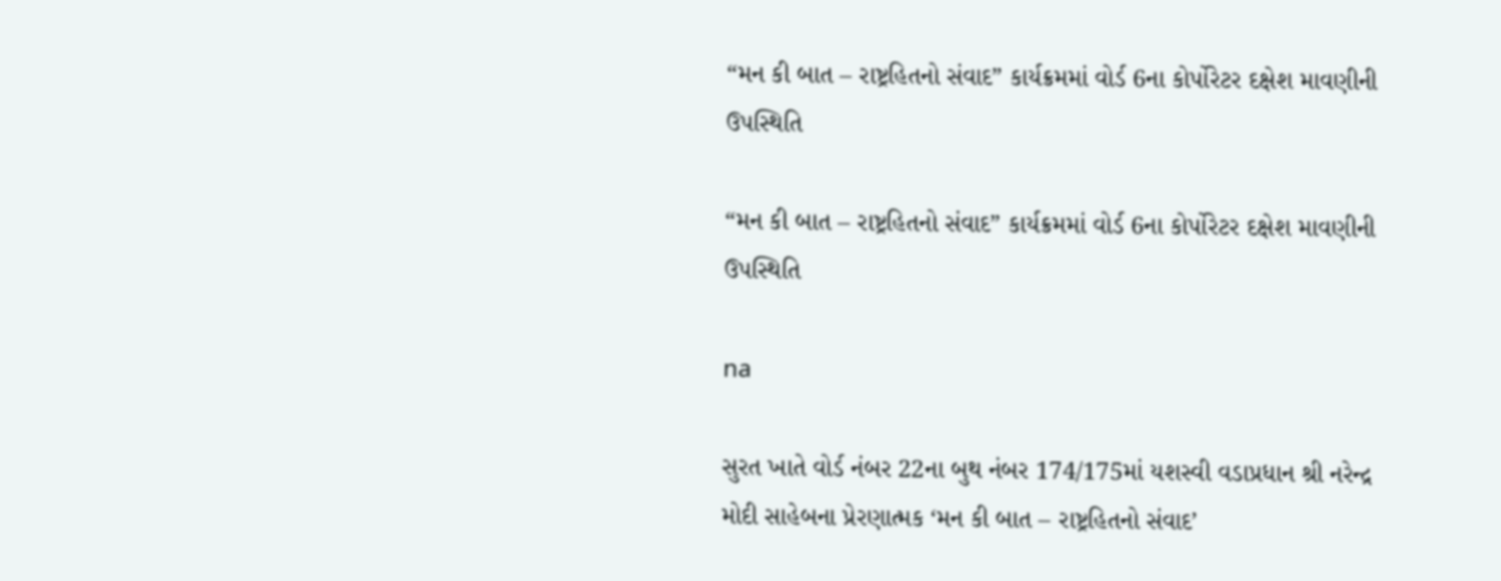“મન કી બાત – રાષ્ટ્રહિતનો સંવાદ” કાર્યક્રમમાં વોર્ડ 6ના કોર્પોરેટર દક્ષેશ માવણીની ઉપસ્થિતિ

“મન કી બાત – રાષ્ટ્રહિતનો સંવાદ” કાર્યક્રમમાં વોર્ડ 6ના કોર્પોરેટર દક્ષેશ માવણીની ઉપસ્થિતિ

na

સુરત ખાતે વોર્ડ નંબર 22ના બુથ નંબર 174/175માં યશસ્વી વડાપ્રધાન શ્રી નરેન્દ્ર મોદી સાહેબના પ્રેરણાત્મક ‘મન કી બાત – રાષ્ટ્રહિતનો સંવાદ’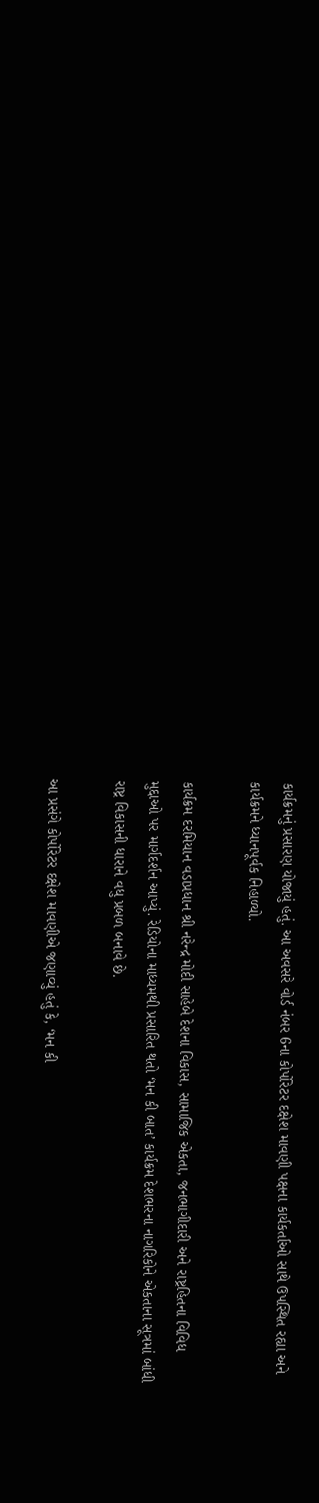કાર્યક્રમનું પ્રસારણ યોજાયું હતું. આ અવસરે વોર્ડ નંબર 6ના કોર્પોરેટર દક્ષેશ માવણી પક્ષના કાર્યકર્તાઓ સાથે ઉપસ્થિત રહ્યા અને કાર્યક્રમને ધ્યાનપૂર્વક નિહાળ્યો.

કાર્યક્રમ દરમિયાન વડાપ્રધાન શ્રી નરેન્દ્ર મોદી સાહેબે દેશના વિકાસ, સામાજિક એકતા, જનભાગીદારી અને રાષ્ટ્રહિતના વિવિધ મુદ્દાઓ પર માર્ગદર્શન આપ્યું. રેડિયોના માધ્યમથી પ્રસારિત થતો ‘મન કી બાત’ કાર્યક્રમ દેશભરના નાગરિકોને એકતાના સૂત્રમાં બાંધી રાષ્ટ્ર વિકાસની ધારાને વધુ પ્રબળ બનાવે છે.

આ પ્રસંગે કોર્પોરેટર દક્ષેશ માવણીએ જણાવ્યું હતું કે, ‘મન કી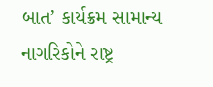બાત’ કાર્યક્રમ સામાન્ય નાગરિકોને રાષ્ટ્ર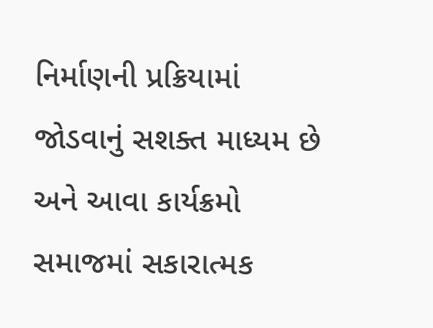નિર્માણની પ્રક્રિયામાં જોડવાનું સશક્ત માધ્યમ છે અને આવા કાર્યક્રમો સમાજમાં સકારાત્મક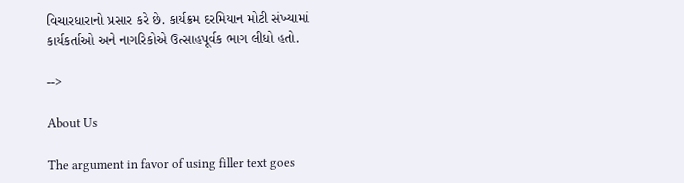વિચારધારાનો પ્રસાર કરે છે. કાર્યક્રમ દરમિયાન મોટી સંખ્યામાં કાર્યકર્તાઓ અને નાગરિકોએ ઉત્સાહપૂર્વક ભાગ લીધો હતો.

-->

About Us

The argument in favor of using filler text goes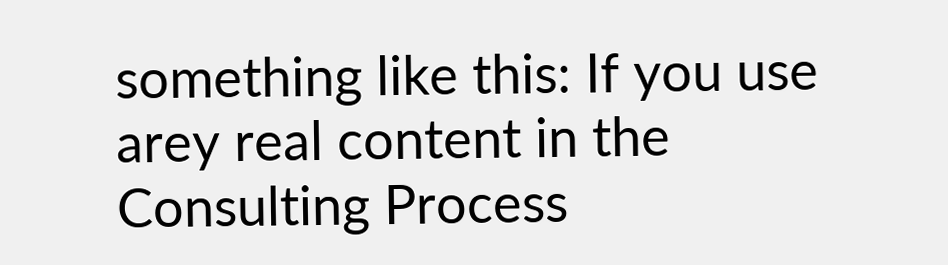something like this: If you use arey real content in the Consulting Process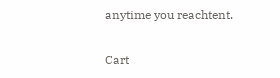anytime you reachtent.

Cart